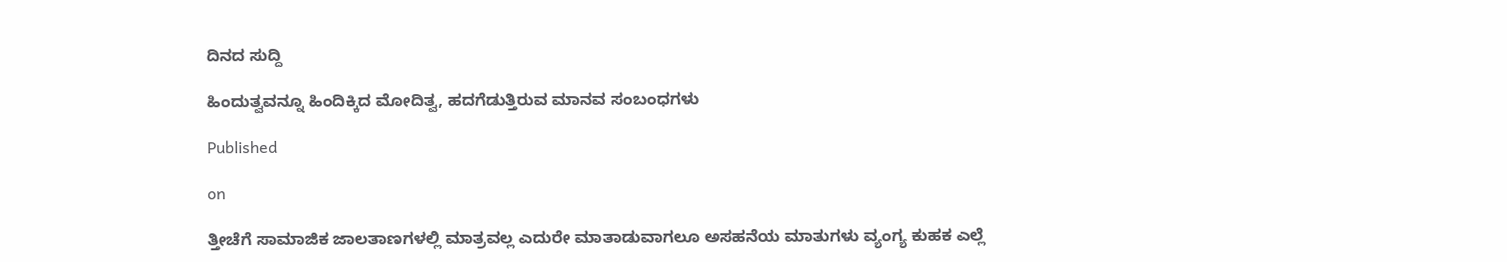ದಿನದ ಸುದ್ದಿ

ಹಿಂದುತ್ವವನ್ನೂ ಹಿಂದಿಕ್ಕಿದ ಮೋದಿತ್ವ, ಹದಗೆಡುತ್ತಿರುವ ಮಾನವ ಸಂಬಂಧಗಳು

Published

on

ತ್ತೀಚೆಗೆ ಸಾಮಾಜಿಕ ಜಾಲತಾಣಗಳಲ್ಲಿ ಮಾತ್ರವಲ್ಲ ಎದುರೇ ಮಾತಾಡುವಾಗಲೂ ಅಸಹನೆಯ ಮಾತುಗಳು ವ್ಯಂಗ್ಯ ಕುಹಕ ಎಲ್ಲೆ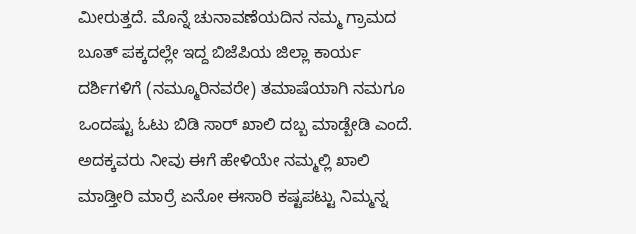ಮೀರುತ್ತದೆ. ಮೊನ್ನೆ ಚುನಾವಣೆಯದಿನ ನಮ್ಮ ಗ್ರಾಮದ ಬೂತ್ ಪಕ್ಕದಲ್ಲೇ ಇದ್ದ ಬಿಜೆಪಿಯ ಜಿಲ್ಲಾ ಕಾರ್ಯ ದರ್ಶಿಗಳಿಗೆ (ನಮ್ಮೂರಿನವರೇ) ತಮಾಷೆಯಾಗಿ ನಮಗೂ ಒಂದಷ್ಟು ಓಟು ಬಿಡಿ ಸಾರ್ ಖಾಲಿ ದಬ್ಬ ಮಾಡ್ಬೇಡಿ ಎಂದೆ. ಅದಕ್ಕವರು ನೀವು ಈಗೆ ಹೇಳಿಯೇ ನಮ್ಮಲ್ಲಿ ಖಾಲಿ ಮಾಡ್ತೀರಿ ಮಾರ್ರೆ ಏನೋ ಈಸಾರಿ ಕಷ್ಟಪಟ್ಟು ನಿಮ್ಮನ್ನ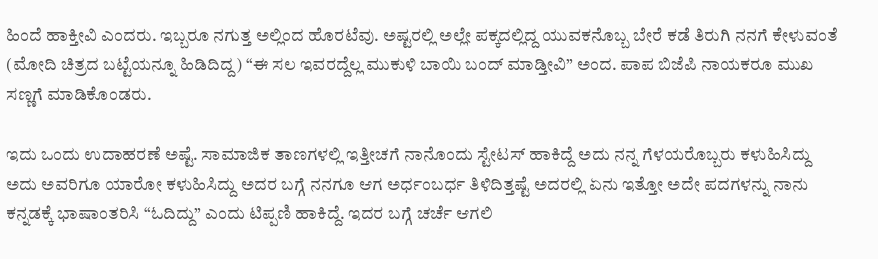ಹಿಂದೆ ಹಾಕ್ತೀವಿ ಎಂದರು. ಇಬ್ಬರೂ ನಗುತ್ತ ಅಲ್ಲಿಂದ ಹೊರಟೆವು. ಅಷ್ಟರಲ್ಲಿ ಅಲ್ಲೇ ಪಕ್ಕದಲ್ಲಿದ್ದ ಯುವಕನೊಬ್ಬ ಬೇರೆ ಕಡೆ ತಿರುಗಿ ನನಗೆ ಕೇಳುವಂತೆ (ಮೋದಿ ಚಿತ್ರದ ಬಟ್ಟೆಯನ್ನೂ ಹಿಡಿದಿದ್ದ) “ಈ ಸಲ ಇವರದ್ದೆಲ್ಲ ಮುಕುಳಿ ಬಾಯಿ ಬಂದ್ ಮಾಡ್ತೀವಿ” ಅಂದ. ಪಾಪ ಬಿಜೆಪಿ ನಾಯಕರೂ ಮುಖ ಸಣ್ಣಗೆ ಮಾಡಿಕೊಂಡರು.

ಇದು ಒಂದು ಉದಾಹರಣೆ ಅಷ್ಟೆ. ಸಾಮಾಜಿಕ ತಾಣಗಳಲ್ಲಿ ಇತ್ತೀಚಗೆ ನಾನೊಂದು ಸ್ಟೇಟಸ್ ಹಾಕಿದ್ದೆ ಅದು ನನ್ನ ಗೆಳಯರೊಬ್ಬರು ಕಳುಹಿಸಿದ್ದು ಅದು ಅವರಿಗೂ ಯಾರೋ ಕಳುಹಿಸಿದ್ದು ಅದರ ಬಗ್ಗೆ ನನಗೂ ಆಗ ಅರ್ಧಂಬರ್ಧ ತಿಳಿದಿತ್ತಷ್ಟೆ ಅದರಲ್ಲಿ ಏನು ಇತ್ತೋ ಅದೇ ಪದಗಳನ್ನು ನಾನು ಕನ್ನಡಕ್ಕೆ ಭಾಷಾಂತರಿಸಿ “ಓದಿದ್ದು” ಎಂದು ಟಿಪ್ಪಣಿ ಹಾಕಿದ್ದೆ. ಇದರ ಬಗ್ಗೆ ಚರ್ಚೆ ಆಗಲಿ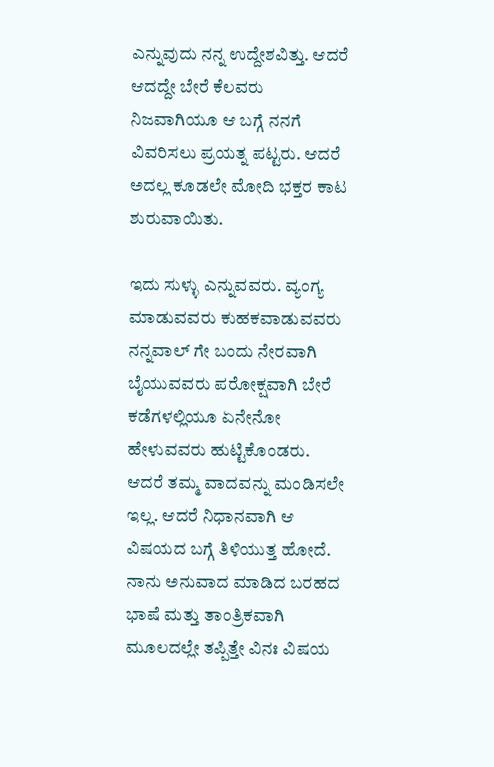ಎನ್ನುವುದು ನನ್ನ ಉದ್ದೇಶವಿತ್ತು. ಆದರೆ ಆದದ್ದೇ ಬೇರೆ ಕೆಲವರು ನಿಜವಾಗಿಯೂ ಆ ಬಗ್ಗೆ ನನಗೆ ವಿವರಿಸಲು ಪ್ರಯತ್ನ ಪಟ್ಟರು. ಆದರೆ ಅದಲ್ಲ ಕೂಡಲೇ ಮೋದಿ ಭಕ್ತರ ಕಾಟ ಶುರುವಾಯಿತು.

ಇದು ಸುಳ್ಳು ಎನ್ನುವವರು. ವ್ಯಂಗ್ಯ ಮಾಡುವವರು ಕುಹಕವಾಡುವವರು ನನ್ನವಾಲ್ ಗೇ ಬಂದು ನೇರವಾಗಿ ಬೈಯುವವರು ಪರೋಕ್ಷವಾಗಿ ಬೇರೆ ಕಡೆಗಳಲ್ಲಿಯೂ ಏನೇನೋ ಹೇಳುವವರು ಹುಟ್ಟಿಕೊಂಡರು. ಆದರೆ ತಮ್ಮ ವಾದವನ್ನು ಮಂಡಿಸಲೇ ಇಲ್ಲ. ಆದರೆ ನಿಧಾನವಾಗಿ ಆ ವಿಷಯದ ಬಗ್ಗೆ ತಿಳಿಯುತ್ತ ಹೋದೆ. ನಾನು ಅನುವಾದ ಮಾಡಿದ ಬರಹದ ಭಾಷೆ ಮತ್ತು ತಾಂತ್ರಿಕವಾಗಿ ಮೂಲದಲ್ಲೇ ತಪ್ಪಿತ್ತೇ ವಿನಃ ವಿಷಯ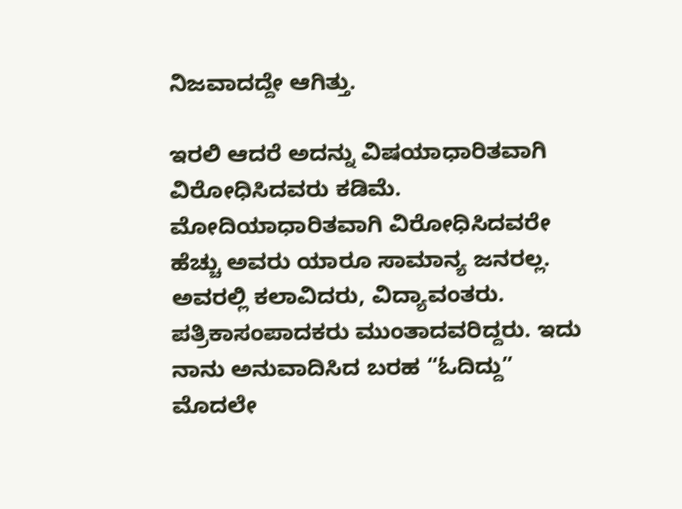ನಿಜವಾದದ್ದೇ ಆಗಿತ್ತು.

ಇರಲಿ ಆದರೆ ಅದನ್ನು ವಿಷಯಾಧಾರಿತವಾಗಿ ವಿರೋಧಿಸಿದವರು ಕಡಿಮೆ. ಮೋದಿಯಾಧಾರಿತವಾಗಿ ವಿರೋಧಿಸಿದವರೇ ಹೆಚ್ಚು ಅವರು ಯಾರೂ ಸಾಮಾನ್ಯ ಜನರಲ್ಲ. ಅವರಲ್ಲಿ ಕಲಾವಿದರು, ವಿದ್ಯಾವಂತರು. ಪತ್ರಿಕಾಸಂಪಾದಕರು ಮುಂತಾದವರಿದ್ದರು. ಇದು ನಾನು ಅನುವಾದಿಸಿದ ಬರಹ “ಓದಿದ್ದು” ಮೊದಲೇ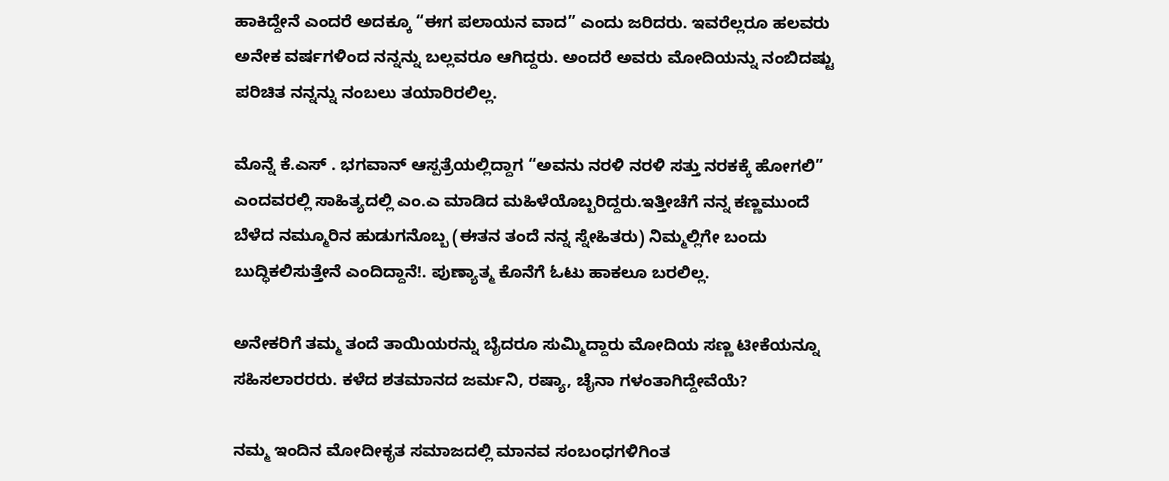ಹಾಕಿದ್ದೇನೆ ಎಂದರೆ ಅದಕ್ಕೂ “ಈಗ ಪಲಾಯನ ವಾದ” ಎಂದು ಜರಿದರು. ಇವರೆಲ್ಲರೂ ಹಲವರು ಅನೇಕ ವರ್ಷಗಳಿಂದ ನನ್ನನ್ನು ಬಲ್ಲವರೂ ಆಗಿದ್ದರು. ಅಂದರೆ ಅವರು ಮೋದಿಯನ್ನು ನಂಬಿದಷ್ಟು ಪರಿಚಿತ ನನ್ನನ್ನು ನಂಬಲು ತಯಾರಿರಲಿಲ್ಲ.

ಮೊನ್ನೆ ಕೆ.ಎಸ್ . ಭಗವಾನ್ ಆಸ್ಪತ್ರೆಯಲ್ಲಿದ್ದಾಗ “ಅವನು ನರಳಿ ನರಳಿ ಸತ್ತು ನರಕಕ್ಕೆ ಹೋಗಲಿ” ಎಂದವರಲ್ಲಿ ಸಾಹಿತ್ಯದಲ್ಲಿ ಎಂ.ಎ ಮಾಡಿದ ಮಹಿಳೆಯೊಬ್ಬರಿದ್ದರು.ಇತ್ತೀಚೆಗೆ ನನ್ನ ಕಣ್ಣಮುಂದೆ ಬೆಳೆದ ನಮ್ಮೂರಿನ ಹುಡುಗನೊಬ್ಬ (ಈತನ ತಂದೆ ನನ್ನ ಸ್ನೇಹಿತರು) ನಿಮ್ಮಲ್ಲಿಗೇ ಬಂದು ಬುದ್ಧಿಕಲಿಸುತ್ತೇನೆ ಎಂದಿದ್ದಾನೆ!. ಪುಣ್ಯಾತ್ಮ ಕೊನೆಗೆ ಓಟು ಹಾಕಲೂ ಬರಲಿಲ್ಲ.

ಅನೇಕರಿಗೆ ತಮ್ಮ ತಂದೆ ತಾಯಿಯರನ್ನು ಬೈದರೂ ಸುಮ್ಮಿದ್ದಾರು ಮೋದಿಯ ಸಣ್ಣ ಟೀಕೆಯನ್ನೂ ಸಹಿಸಲಾರರರು. ಕಳೆದ ಶತಮಾನದ ಜರ್ಮನಿ, ರಷ್ಯಾ, ಚೈನಾ ಗಳಂತಾಗಿದ್ದೇವೆಯೆ?

ನಮ್ಮ ಇಂದಿನ ಮೋದೀಕೃತ ಸಮಾಜದಲ್ಲಿ ಮಾನವ ಸಂಬಂಧಗಳಿಗಿಂತ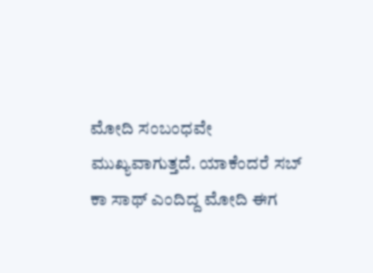ಮೋದಿ ಸಂಬಂಧವೇ ಮುಖ್ಯವಾಗುತ್ತದೆ. ಯಾಕೆಂದರೆ ಸಬ್ ಕಾ ಸಾಥ್ ಎಂದಿದ್ದ ಮೋದಿ ಈಗ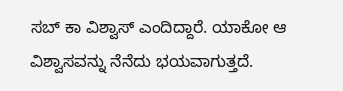ಸಬ್ ಕಾ ವಿಶ್ವಾಸ್ ಎಂದಿದ್ದಾರೆ. ಯಾಕೋ ಆ ವಿಶ್ವಾಸವನ್ನು ನೆನೆದು ಭಯವಾಗುತ್ತದೆ.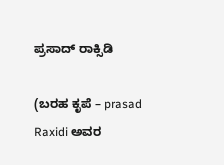ಪ್ರಸಾದ್ ರಾಕ್ಸಿಡಿ

(ಬರಹ ಕೃಪೆ – prasad Raxidi ಅವರ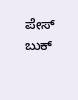ಪೇಸ್ ಬುಕ್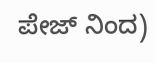ಪೇಜ್ ನಿಂದ)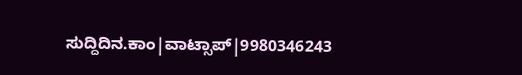ಸುದ್ದಿದಿನ.ಕಾಂ|ವಾಟ್ಸಾಪ್|9980346243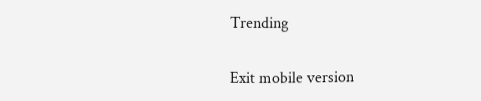Trending

Exit mobile version